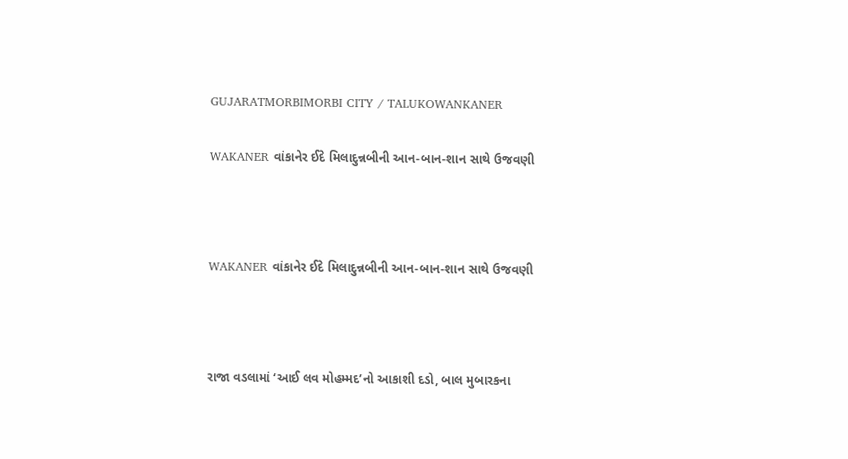GUJARATMORBIMORBI CITY / TALUKOWANKANER

WAKANER વાંકાનેર ઈદે મિલાદુન્નબીની આન-બાન-શાન સાથે ઉજવણી



WAKANER વાંકાનેર ઈદે મિલાદુન્નબીની આન-બાન-શાન સાથે ઉજવણી



રાજા વડલામાં ‘આઈ લવ મોહમ્મદ’નો આકાશી દડો, બાલ મુબારકના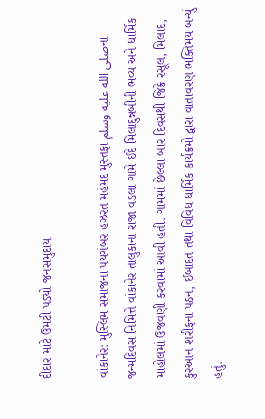દીદાર માટે ઉમટી પડ્યો જનસમુદાય

વાંકાનેર: મુસ્લિમ સમાજના પયગંબર હઝરત મહંમદ મુસ્તફા صلى الله عليه وسلمના જન્મદિવસ નિમિત્તે વાંકાનેર તાલુકાના રાજા વડલા ગામે ઈદે મિલાદુન્નબીની ભવ્ય અને ધાર્મિક માહોલમાં ઉજવણી કરવામાં આવી હતી. ગામમાં છેલ્લા બાર દિવસથી જિક્રે રસૂલ, મિલાદ, કુરઆન શરીફના પઠન, ઈબાદત તથા વિવિધ ધાર્મિક કાર્યક્રમો દ્વારા વાતાવરણ ભક્તિમય બન્યું હતું.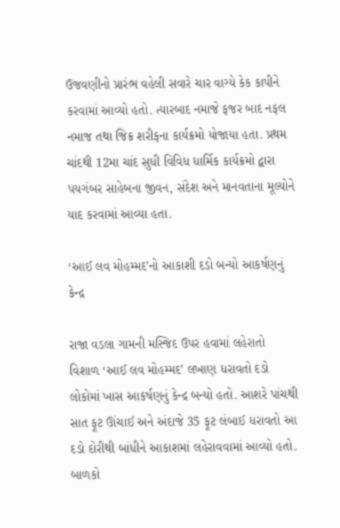ઉજવણીનો પ્રારંભ વહેલી સવારે ચાર વાગ્યે કેક કાપીને કરવામાં આવ્યો હતો. ત્યારબાદ નમાજે ફજર બાદ નફલ નમાજ તથા જિક્ર શરીફના કાર્યક્રમો યોજાયા હતા. પ્રથમ ચાંદથી 12મા ચાંદ સુધી વિવિધ ધાર્મિક કાર્યક્રમો દ્વારા પયગંબર સાહેબના જીવન, સંદેશ અને માનવતાના મૂલ્યોને યાદ કરવામાં આવ્યા હતા.

‘આઈ લવ મોહમ્મદ’નો આકાશી દડો બન્યો આકર્ષણનું કેન્દ્ર

રાજા વડલા ગામની મસ્જિદ ઉપર હવામાં લહેરાતો વિશાળ ‘આઈ લવ મોહમ્મદ’ લખાણ ધરાવતો દડો લોકોમાં ખાસ આકર્ષણનું કેન્દ્ર બન્યો હતો. આશરે પાંચથી સાત ફૂટ ઊંચાઈ અને અંદાજે 35 ફૂટ લંબાઈ ધરાવતો આ દડો દોરીથી બાંધીને આકાશમાં લહેરાવવામાં આવ્યો હતો. બાળકો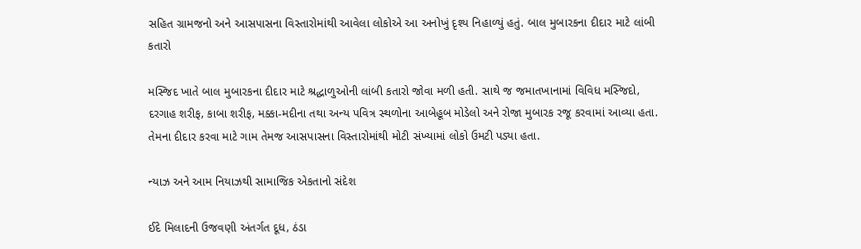સહિત ગ્રામજનો અને આસપાસના વિસ્તારોમાંથી આવેલા લોકોએ આ અનોખું દૃશ્ય નિહાળ્યું હતું. બાલ મુબારકના દીદાર માટે લાંબી કતારો

મસ્જિદ ખાતે બાલ મુબારકના દીદાર માટે શ્રદ્ધાળુઓની લાંબી કતારો જોવા મળી હતી. સાથે જ જમાતખાનામાં વિવિધ મસ્જિદો, દરગાહ શરીફ, કાબા શરીફ, મક્કા-મદીના તથા અન્ય પવિત્ર સ્થળોના આબેહૂબ મોડેલો અને રોજા મુબારક રજૂ કરવામાં આવ્યા હતા. તેમના દીદાર કરવા માટે ગામ તેમજ આસપાસના વિસ્તારોમાંથી મોટી સંખ્યામાં લોકો ઉમટી પડ્યા હતા.

ન્યાઝ અને આમ નિયાઝથી સામાજિક એકતાનો સંદેશ

ઈદે મિલાદની ઉજવણી અંતર્ગત દૂધ, ઠંડા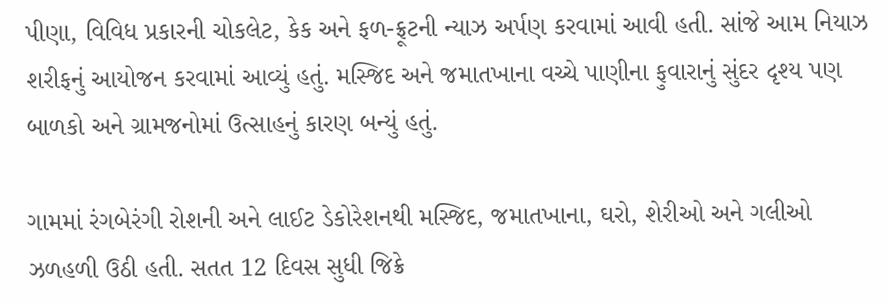પીણા, વિવિધ પ્રકારની ચોકલેટ, કેક અને ફળ-ફ્રૂટની ન્યાઝ અર્પણ કરવામાં આવી હતી. સાંજે આમ નિયાઝ શરીફનું આયોજન કરવામાં આવ્યું હતું. મસ્જિદ અને જમાતખાના વચ્ચે પાણીના ફુવારાનું સુંદર દૃશ્ય પણ બાળકો અને ગ્રામજનોમાં ઉત્સાહનું કારણ બન્યું હતું.

ગામમાં રંગબેરંગી રોશની અને લાઈટ ડેકોરેશનથી મસ્જિદ, જમાતખાના, ઘરો, શેરીઓ અને ગલીઓ ઝળહળી ઉઠી હતી. સતત 12 દિવસ સુધી જિક્રે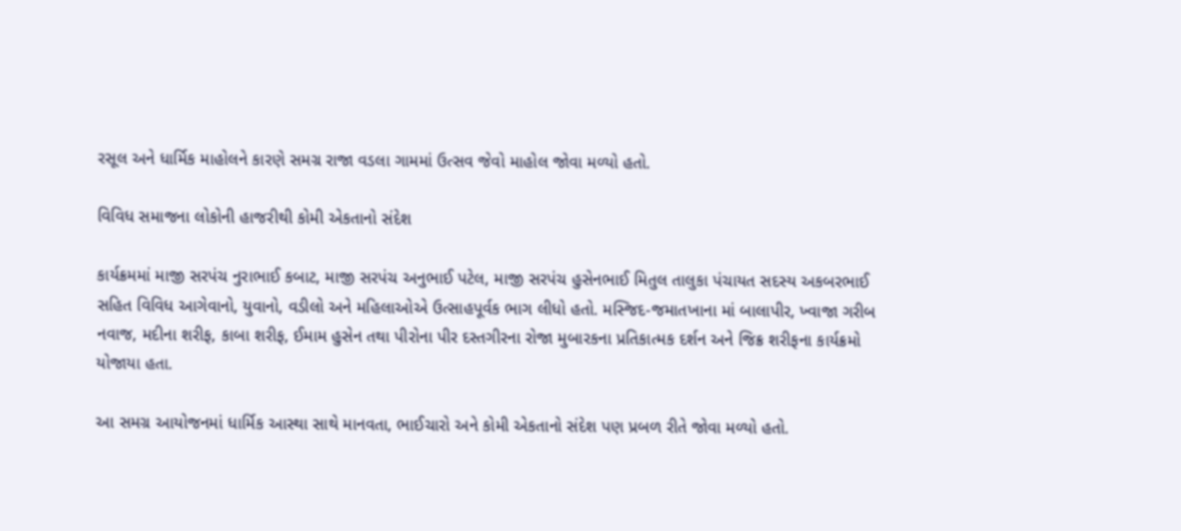રસૂલ અને ધાર્મિક માહોલને કારણે સમગ્ર રાજા વડલા ગામમાં ઉત્સવ જેવો માહોલ જોવા મળ્યો હતો.

વિવિધ સમાજના લોકોની હાજરીથી કોમી એકતાનો સંદેશ

કાર્યક્રમમાં માજી સરપંચ નુરાભાઈ કબાટ, માજી સરપંચ અનુભાઈ પટેલ, માજી સરપંચ હુસેનભાઈ મિતુલ તાલુકા પંચાયત સદસ્ય અકબરભાઈ સહિત વિવિધ આગેવાનો, યુવાનો, વડીલો અને મહિલાઓએ ઉત્સાહપૂર્વક ભાગ લીધો હતો. મસ્જિદ-જમાતખાના માં બાલાપીર, ખ્વાજા ગરીબ નવાજ, મદીના શરીફ, કાબા શરીફ, ઈમામ હુસેન તથા પીરોના પીર દસ્તગીરના રોજા મુબારકના પ્રતિકાત્મક દર્શન અને જિક્ર શરીફના કાર્યક્રમો યોજાયા હતા.

આ સમગ્ર આયોજનમાં ધાર્મિક આસ્થા સાથે માનવતા, ભાઈચારો અને કોમી એકતાનો સંદેશ પણ પ્રબળ રીતે જોવા મળ્યો હતો.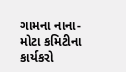ગામના નાના-મોટા કમિટીના કાર્યકરો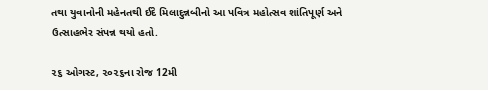તથા યુવાનોની મહેનતથી ઈદે મિલાદુન્નબીનો આ પવિત્ર મહોત્સવ શાંતિપૂર્ણ અને ઉત્સાહભેર સંપન્ન થયો હતો.

૨૬ ઓગસ્ટ, ૨૦૨૬ના રોજ 12મી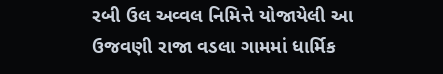રબી ઉલ અવ્વલ નિમિત્તે યોજાયેલી આ ઉજવણી રાજા વડલા ગામમાં ધાર્મિક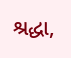શ્રદ્ધા,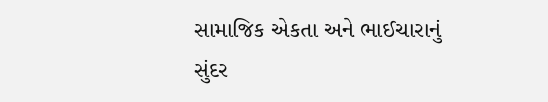સામાજિક એકતા અને ભાઈચારાનું સુંદર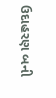ઉદાહરણ બની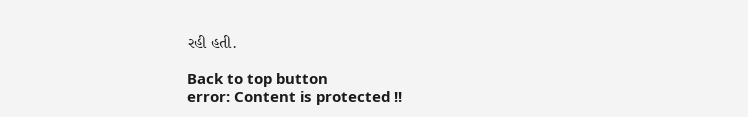રહી હતી.

Back to top button
error: Content is protected !!